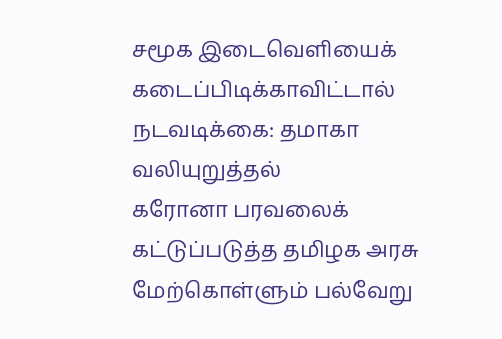சமூக இடைவெளியைக் கடைப்பிடிக்காவிட்டால் நடவடிக்கை: தமாகா வலியுறுத்தல்
கரோனா பரவலைக் கட்டுப்படுத்த தமிழக அரசு மேற்கொள்ளும் பல்வேறு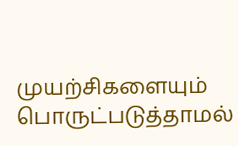முயற்சிகளையும் பொருட்படுத்தாமல்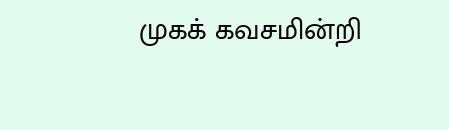முகக் கவசமின்றி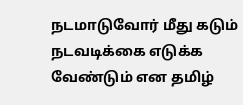நடமாடுவோர் மீது கடும் நடவடிக்கை எடுக்க வேண்டும் என தமிழ்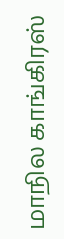மாநில காங்கிரஸ்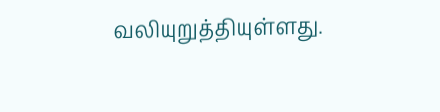வலியுறுத்தியுள்ளது.